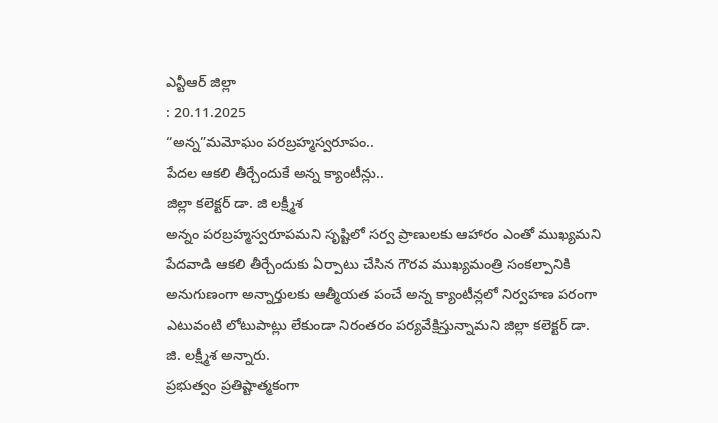ఎన్టీఆర్ జిల్లా
: 20.11.2025
“అన్న”మమోఘం పరబ్రహ్మస్వరూపం..
పేదల ఆకలి తీర్చేందుకే అన్న క్యాంటీన్లు..
జిల్లా కలెక్టర్ డా. జి లక్ష్మీశ
అన్నం పరబ్రహ్మస్వరూపమని సృష్టిలో సర్వ ప్రాణులకు ఆహారం ఎంతో ముఖ్యమని పేదవాడి ఆకలి తీర్చేందుకు ఏర్పాటు చేసిన గౌరవ ముఖ్యమంత్రి సంకల్పానికి అనుగుణంగా అన్నార్తులకు ఆత్మీయత పంచే అన్న క్యాంటీన్లలో నిర్వహణ పరంగా ఎటువంటి లోటుపాట్లు లేకుండా నిరంతరం పర్యవేక్షిస్తున్నామని జిల్లా కలెక్టర్ డా. జి. లక్ష్మీశ అన్నారు.
ప్రభుత్వం ప్రతిష్టాత్మకంగా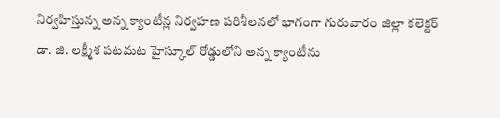నిర్వహిస్తున్న అన్న క్యాంటీన్ల నిర్వహణ పరిశీలనలో భాగంగా గురువారం జిల్లా కలెక్టర్ డా. జి. లక్ష్మీశ పటమట హైస్కూల్ రోడ్డులోని అన్న క్యాంటీను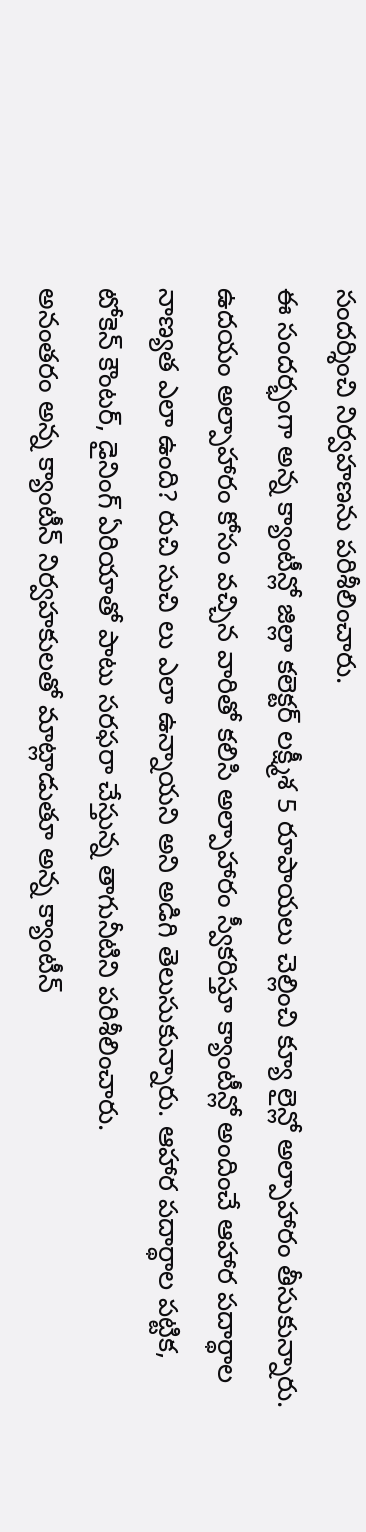సందర్శించి నిర్వహణను పరిశీలించారు.
ఈ సందర్భంగా అన్న క్యాంటీన్లో జిల్లా కలెక్టర్ లక్ష్మీశ 5 రూపాయలు చెల్లించి క్యూ లైన్లో అల్పాహారం తీసుకున్నారు. ఉదయం అల్పాహారం కోసం వచ్చిన వారితో కలిసి అల్పాహారం స్వీకరిస్తూ క్యాంటీన్లో అందించే ఆహార పదార్థాల నాణ్యత ఎలా ఉంది? రుచి సుచి లు ఎలా ఉన్నాయని అని అడిగి తెలుసుకున్నారు. ఆహార పదార్థాల పట్టిక, టోకెన్ కౌంటర్, డైనింగ్ ఏరియాతో పాటు సరఫరా చేస్తున్న తాగునీటిని పరిశీలించారు.
అనంతరం అన్న క్యాంటీన్ నిర్వహకులతో మాట్లాడుతూ అన్న క్యాంటీన్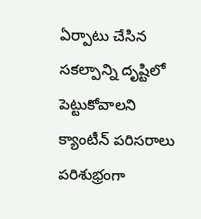ఏర్పాటు చేసిన సకల్పాన్ని దృష్టిలో పెట్టుకోవాలని క్యాంటీన్ పరిసరాలు పరిశుభ్రంగా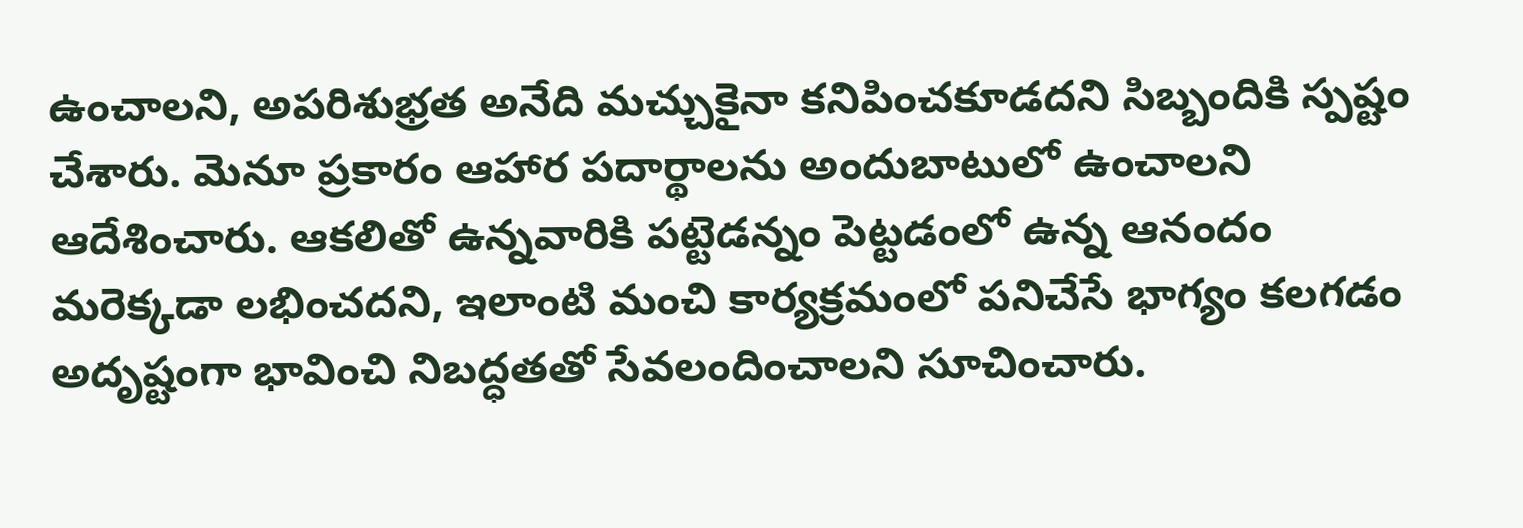ఉంచాలని, అపరిశుభ్రత అనేది మచ్చుకైనా కనిపించకూడదని సిబ్బందికి స్పష్టం చేశారు. మెనూ ప్రకారం ఆహార పదార్థాలను అందుబాటులో ఉంచాలని ఆదేశించారు. ఆకలితో ఉన్నవారికి పట్టెడన్నం పెట్టడంలో ఉన్న ఆనందం మరెక్కడా లభించదని, ఇలాంటి మంచి కార్యక్రమంలో పనిచేసే భాగ్యం కలగడం అదృష్టంగా భావించి నిబద్ధతతో సేవలందించాలని సూచించారు.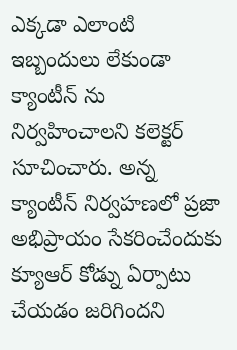ఎక్కడా ఎలాంటి ఇబ్బందులు లేకుండా క్యాంటీన్ ను నిర్వహించాలని కలెక్టర్ సూచించారు. అన్న క్యాంటీన్ నిర్వహణలో ప్రజా అభిప్రాయం సేకరించేందుకు క్యూఆర్ కోడ్ను ఏర్పాటు చేయడం జరిగిందని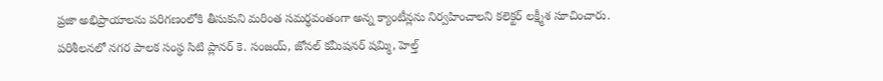ప్రజా అభిప్రాయాలను పరిగణంలోకి తీసుకుని మరింత సమర్థవంతంగా అన్న క్యాంటీన్లను నిర్వహించాలని కలెక్టర్ లక్ష్మీశ సూచించారు.
పరిశీలనలో నగర పాలక సంస్థ సిటి ప్లానర్ కె. సంజయ్, జోనల్ కమీషనర్ షమ్మి, హెల్త్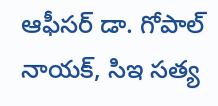ఆఫీసర్ డా. గోపాల్ నాయక్, సిఇ సత్య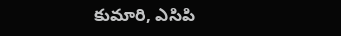కుమారి, ఎసిపి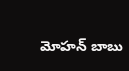మోహన్ బాబు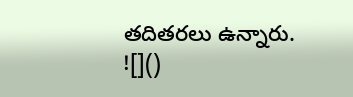తదితరలు ఉన్నారు.
![]()